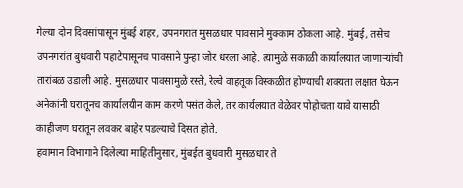गेल्या दोन दिवसांपासून मुंबई शहर, उपनगरात मुसळधार पावसाने मुक्काम ठोकला आहे. मुंबई, तसेच उपनगरांत बुधवारी पहाटेपासूनच पावसाने पुन्हा जोर धरला आहे. त्यामुळे सकाळी कार्यालयात जाणाऱ्यांची तारांबळ उडाली आहे. मुसळधार पावसामुळे रस्ते, रेल्वे वाहतूक विस्कळीत होण्याची शक्यता लक्षात घेऊन अनेकांनी घरातूनच कार्यालयीन काम करणे पसंत केले, तर कार्यलयात वेळेवर पोहोचता यावे यासाठी काहीजण घरातून लवकर बाहेर पडल्याचे दिसत होते.
हवामान विभागाने दिलेल्या माहितीनुसार, मुंबईत बुधवारी मुसळधार ते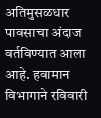अतिमुसळधार पावसाचा अंदाज वर्तविण्यात आला आहे. हवामान विभागाने रविवारी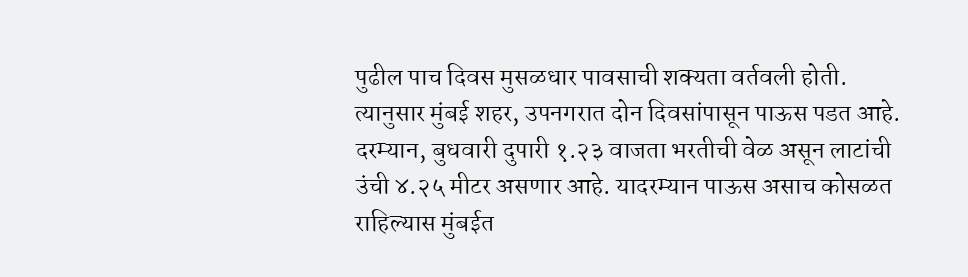पुढील पाच दिवस मुसळधार पावसाची शक्यता वर्तवली होती. त्यानुसार मुंबई शहर, उपनगरात दोन दिवसांपासून पाऊस पडत आहे. दरम्यान, बुधवारी दुपारी १.२३ वाजता भरतीची वेळ असून लाटांची उंची ४.२५ मीटर असणार आहे. यादरम्यान पाऊस असाच कोसळत राहिल्यास मुंबईत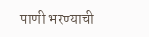पाणी भरण्याची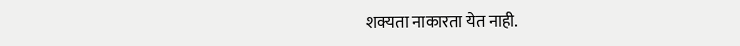शक्यता नाकारता येत नाही.